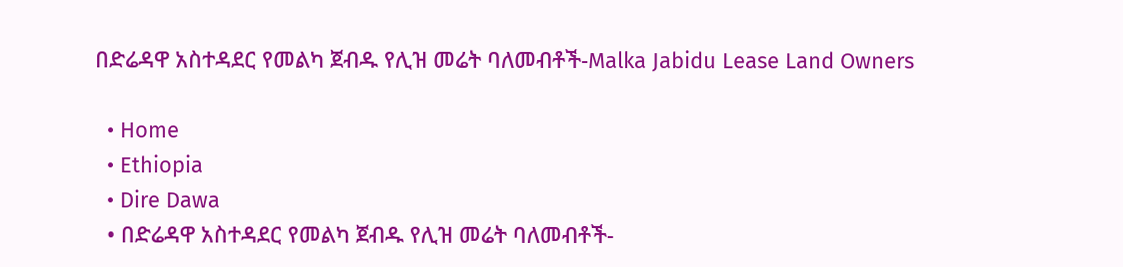በድሬዳዋ አስተዳደር የመልካ ጀብዱ የሊዝ መሬት ባለመብቶች-Malka Jabidu Lease Land Owners

  • Home
  • Ethiopia
  • Dire Dawa
  • በድሬዳዋ አስተዳደር የመልካ ጀብዱ የሊዝ መሬት ባለመብቶች-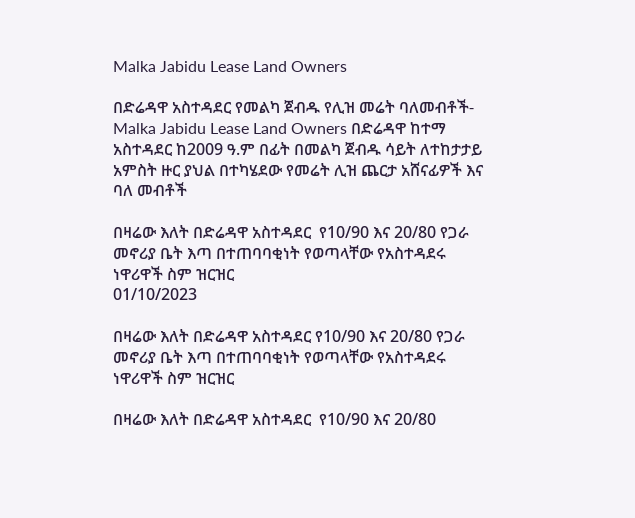Malka Jabidu Lease Land Owners

በድሬዳዋ አስተዳደር የመልካ ጀብዱ የሊዝ መሬት ባለመብቶች-Malka Jabidu Lease Land Owners በድሬዳዋ ከተማ አስተዳደር ከ2009 ዓ.ም በፊት በመልካ ጀብዱ ሳይት ለተከታታይ አምስት ዙር ያህል በተካሄደው የመሬት ሊዝ ጨርታ አሸናፊዎች እና ባለ መብቶች

በዛሬው እለት በድሬዳዋ አስተዳደር  የ10/90 እና 20/80 የጋራ መኖሪያ ቤት እጣ በተጠባባቂነት የወጣላቸው የአስተዳደሩ ነዋሪዋች ስም ዝርዝር
01/10/2023

በዛሬው እለት በድሬዳዋ አስተዳደር የ10/90 እና 20/80 የጋራ መኖሪያ ቤት እጣ በተጠባባቂነት የወጣላቸው የአስተዳደሩ ነዋሪዋች ስም ዝርዝር

በዛሬው እለት በድሬዳዋ አስተዳደር  የ10/90 እና 20/80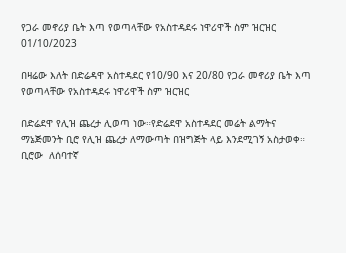የጋራ መኖሪያ ቤት እጣ የወጣላቸው የአስተዳደሩ ነዋሪዋች ስም ዝርዝር
01/10/2023

በዛሬው እለት በድሬዳዋ አስተዳደር የ10/90 እና 20/80 የጋራ መኖሪያ ቤት እጣ የወጣላቸው የአስተዳደሩ ነዋሪዋች ስም ዝርዝር

በድሬደዋ የሊዝ ጨረታ ሊወጣ ነው።የድሬደዋ አስተዳደር መሬት ልማትና ማኔጅመንት ቢሮ የሊዝ ጨረታ ለማውጣት በዝግጅት ላይ እንደሚገኝ አስታወቀ። ቢሮው  ለሰባተኛ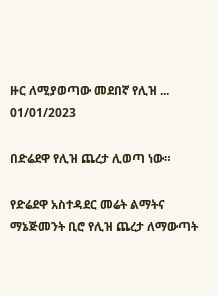ዙር ለሚያወጣው መደበኛ የሊዝ ...
01/01/2023

በድሬደዋ የሊዝ ጨረታ ሊወጣ ነው።

የድሬደዋ አስተዳደር መሬት ልማትና ማኔጅመንት ቢሮ የሊዝ ጨረታ ለማውጣት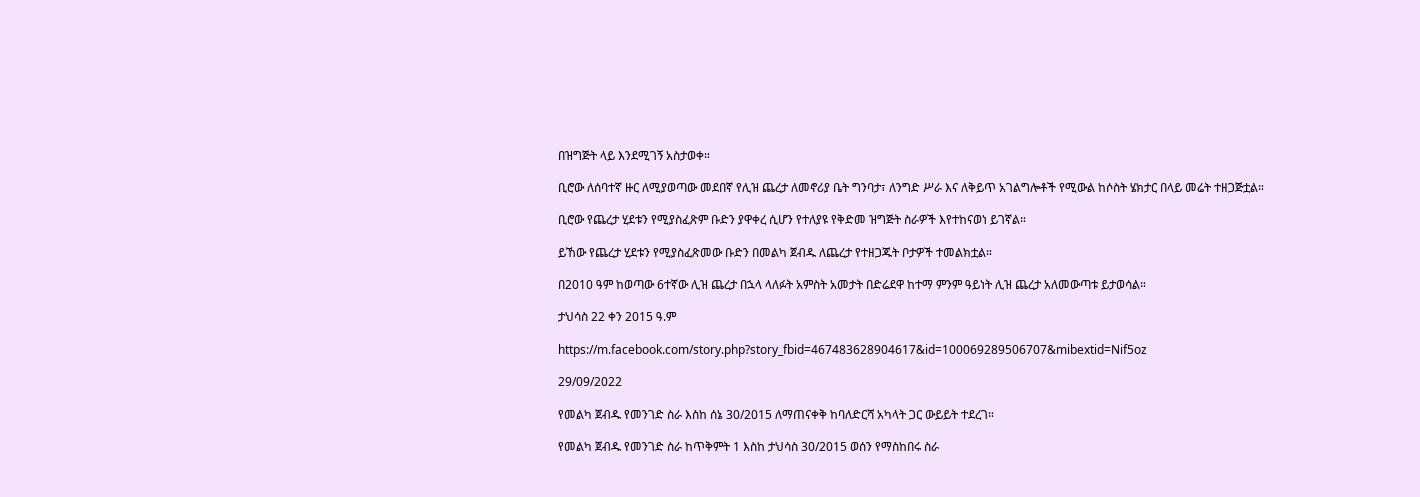በዝግጅት ላይ እንደሚገኝ አስታወቀ።

ቢሮው ለሰባተኛ ዙር ለሚያወጣው መደበኛ የሊዝ ጨረታ ለመኖሪያ ቤት ግንባታ፣ ለንግድ ሥራ እና ለቅይጥ አገልግሎቶች የሚውል ከሶስት ሄክታር በላይ መሬት ተዘጋጅቷል።

ቢሮው የጨረታ ሂደቱን የሚያስፈጽም ቡድን ያዋቀረ ሲሆን የተለያዩ የቅድመ ዝግጅት ስራዎች እየተከናወነ ይገኛል።

ይኸው የጨረታ ሂደቱን የሚያስፈጽመው ቡድን በመልካ ጀብዱ ለጨረታ የተዘጋጁት ቦታዎች ተመልክቷል።

በ2010 ዓም ከወጣው 6ተኛው ሊዝ ጨረታ በኋላ ላለፉት አምስት አመታት በድሬደዋ ከተማ ምንም ዓይነት ሊዝ ጨረታ አለመውጣቱ ይታወሳል።

ታህሳስ 22 ቀን 2015 ዓ.ም

https://m.facebook.com/story.php?story_fbid=467483628904617&id=100069289506707&mibextid=Nif5oz

29/09/2022

የመልካ ጀብዱ የመንገድ ስራ እስከ ሰኔ 30/2015 ለማጠናቀቅ ከባለድርሻ አካላት ጋር ውይይት ተደረገ።

የመልካ ጀብዱ የመንገድ ስራ ከጥቅምት 1 እስከ ታህሳስ 30/2015 ወሰን የማስከበሩ ስራ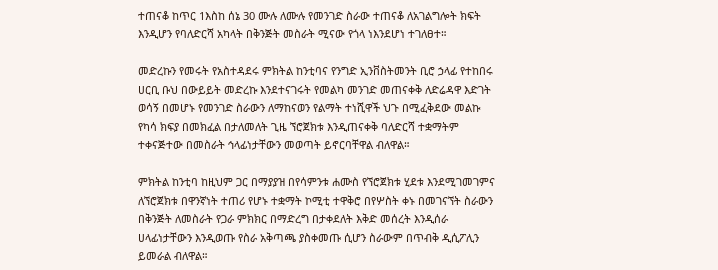ተጠናቆ ከጥር 1እስከ ሰኔ 30 ሙሉ ለሙሉ የመንገድ ስራው ተጠናቆ ለአገልግሎት ክፍት እንዲሆን የባለድርሻ አካላት በቅንጅት መስራት ሚናው የጎላ ነእንደሆነ ተገለፀተ።

መድረኩን የመሩት የአስተዳደሩ ምክትል ከንቲባና የንግድ ኢንቨስትመንት ቢሮ ኃላፊ የተከበሩ ሀርቢ ቡህ በውይይት መድረኩ እንደተናገሩት የመልካ መንገድ መጠናቀቅ ለድሬዳዋ እድገት ወሳኝ በመሆኑ የመንገድ ስራውን ለማከናወን የልማት ተነሺዋች ህጉ በሚፈቅደው መልኩ የካሳ ክፍያ በመክፈል በታለመለት ጊዜ ኘሮጀክቱ እንዲጠናቀቅ ባለድርሻ ተቋማትም ተቀናጅተው በመስራት ኅላፊነታቸውን መወጣት ይኖርባቸዋል ብለዋል።

ምክትል ከንቲባ ከዚህም ጋር በማያያዝ በየሳምንቱ ሐሙስ የኘሮጀክቱ ሂደቱ እንደሚገመገምና ለኘሮጀክቱ በዋንኛነት ተጠሪ የሆኑ ተቋማት ኮሚቲ ተዋቅሮ በየሦስት ቀኑ በመገናኘት ስራውን በቅንጅት ለመስራት የጋራ ምክክር በማድረግ በታቀደለት እቅድ መሰረት እንዲሰራ ሀላፊነታቸውን እንዲወጡ የስራ አቅጣጫ ያስቀመጡ ሲሆን ስራውም በጥብቅ ዲሲፖሊን ይመራል ብለዋል።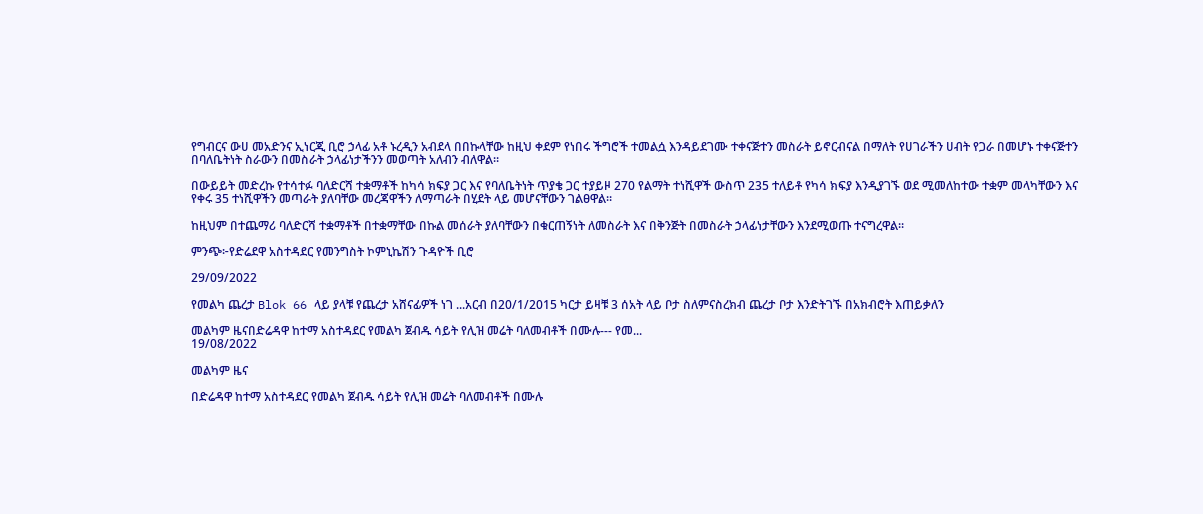የግብርና ውሀ መአድንና ኢነርጂ ቢሮ ኃላፊ አቶ ኑረዲን አብደላ በበኩላቸው ከዚህ ቀደም የነበሩ ችግሮች ተመልሷ እንዳይደገሙ ተቀናጅተን መስራት ይኖርብናል በማለት የሀገራችን ሀብት የጋራ በመሆኑ ተቀናጅተን በባለቤትነት ስራውን በመስራት ኃላፊነታችንን መወጣት አለብን ብለዋል።

በውይይት መድረኩ የተሳተፉ ባለድርሻ ተቋማቶች ከካሳ ክፍያ ጋር እና የባለቤትነት ጥያቄ ጋር ተያይዞ 270 የልማት ተነሺዋች ውስጥ 235 ተለይቶ የካሳ ክፍያ እንዲያገኙ ወደ ሚመለከተው ተቋም መላካቸውን እና የቀሩ 35 ተነሺዋችን መጣራት ያለባቸው መረጃዋችን ለማጣራት በሂደት ላይ መሆናቸውን ገልፀዋል።

ከዚህም በተጨማሪ ባለድርሻ ተቋማቶች በተቋማቸው በኩል መሰራት ያለባቸውን በቁርጠኝነት ለመስራት እና በቅንጅት በመስራት ኃላፊነታቸውን እንደሚወጡ ተናግረዋል።

ምንጭ፦የድሬደዋ አስተዳደር የመንግስት ኮምኒኬሽን ጉዳዮች ቢሮ

29/09/2022

የመልካ ጨረታ Blok 66 ላይ ያላቹ የጨረታ አሸናፊዎች ነገ ...አርብ በ20/1/2015 ካርታ ይዛቹ 3 ሰአት ላይ ቦታ ስለምናስረክብ ጨረታ ቦታ እንድትገኙ በአክብሮት እጠይቃለን

መልካም ዜናበድሬዳዋ ከተማ አስተዳደር የመልካ ጀብዱ ሳይት የሊዝ መሬት ባለመብቶች በሙሉ--- የመ...
19/08/2022

መልካም ዜና

በድሬዳዋ ከተማ አስተዳደር የመልካ ጀብዱ ሳይት የሊዝ መሬት ባለመብቶች በሙሉ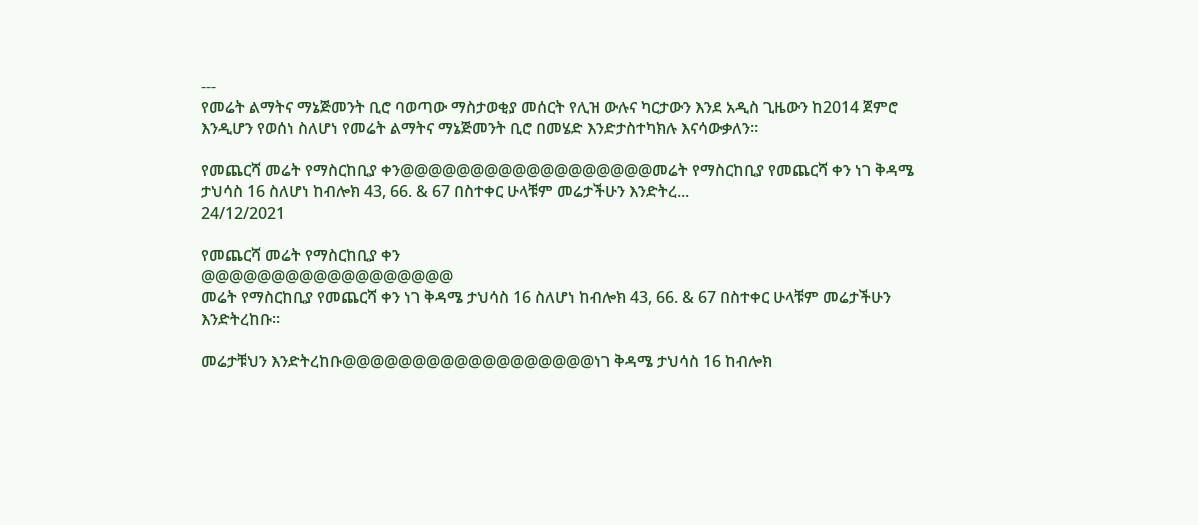---
የመሬት ልማትና ማኔጅመንት ቢሮ ባወጣው ማስታወቂያ መሰርት የሊዝ ውሉና ካርታውን እንደ አዲስ ጊዜውን ከ2014 ጀምሮ እንዲሆን የወሰነ ስለሆነ የመሬት ልማትና ማኔጅመንት ቢሮ በመሄድ እንድታስተካክሉ እናሳውቃለን።

የመጨርሻ መሬት የማስርከቢያ ቀን@@@@@@@@@@@@@@@@@@መሬት የማስርከቢያ የመጨርሻ ቀን ነገ ቅዳሜ ታህሳስ 16 ስለሆነ ከብሎክ 43, 66. & 67 በስተቀር ሁላቹም መሬታችሁን እንድትረ...
24/12/2021

የመጨርሻ መሬት የማስርከቢያ ቀን
@@@@@@@@@@@@@@@@@@
መሬት የማስርከቢያ የመጨርሻ ቀን ነገ ቅዳሜ ታህሳስ 16 ስለሆነ ከብሎክ 43, 66. & 67 በስተቀር ሁላቹም መሬታችሁን እንድትረከቡ።

መሬታቹህን እንድትረከቡ@@@@@@@@@@@@@@@@@@ነገ ቅዳሜ ታህሳስ 16 ከብሎክ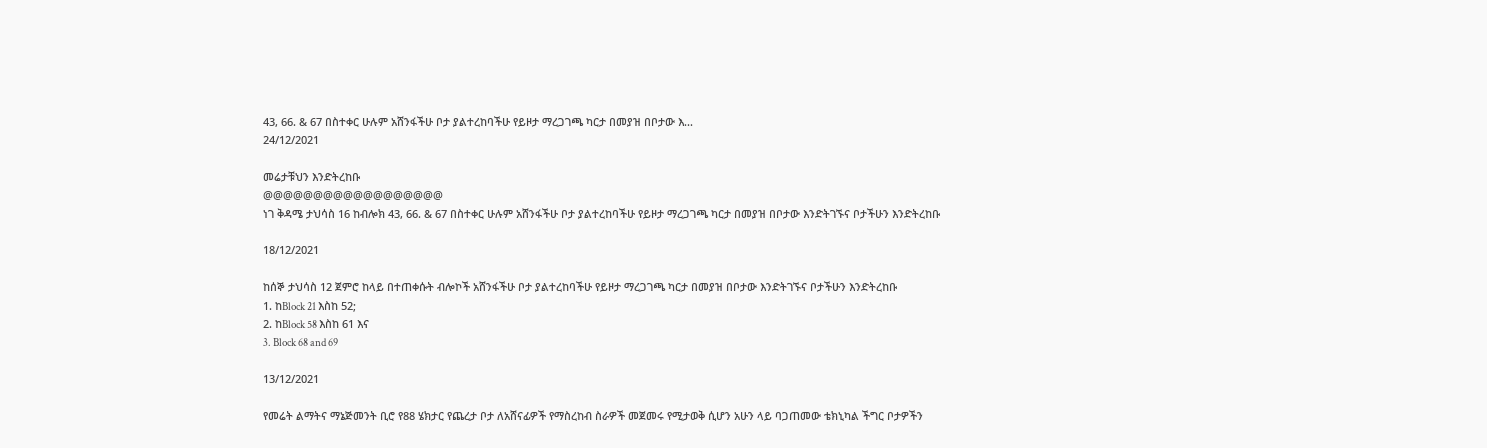43, 66. & 67 በስተቀር ሁሉም አሸንፋችሁ ቦታ ያልተረከባችሁ የይዞታ ማረጋገጫ ካርታ በመያዝ በቦታው እ...
24/12/2021

መሬታቹህን እንድትረከቡ
@@@@@@@@@@@@@@@@@@
ነገ ቅዳሜ ታህሳስ 16 ከብሎክ 43, 66. & 67 በስተቀር ሁሉም አሸንፋችሁ ቦታ ያልተረከባችሁ የይዞታ ማረጋገጫ ካርታ በመያዝ በቦታው እንድትገኙና ቦታችሁን እንድትረከቡ

18/12/2021

ከሰኞ ታህሳስ 12 ጀምሮ ከላይ በተጠቀሱት ብሎኮች አሸንፋችሁ ቦታ ያልተረከባችሁ የይዞታ ማረጋገጫ ካርታ በመያዝ በቦታው እንድትገኙና ቦታችሁን እንድትረከቡ
1. ከBlock 21 እስከ 52;
2. ከBlock 58 እስከ 61 እና
3. Block 68 and 69

13/12/2021

የመሬት ልማትና ማኔጅመንት ቢሮ የ88 ሄክታር የጨረታ ቦታ ለአሸናፊዎች የማስረከብ ስራዎች መጀመሩ የሚታወቅ ሲሆን አሁን ላይ ባጋጠመው ቴክኒካል ችግር ቦታዎችን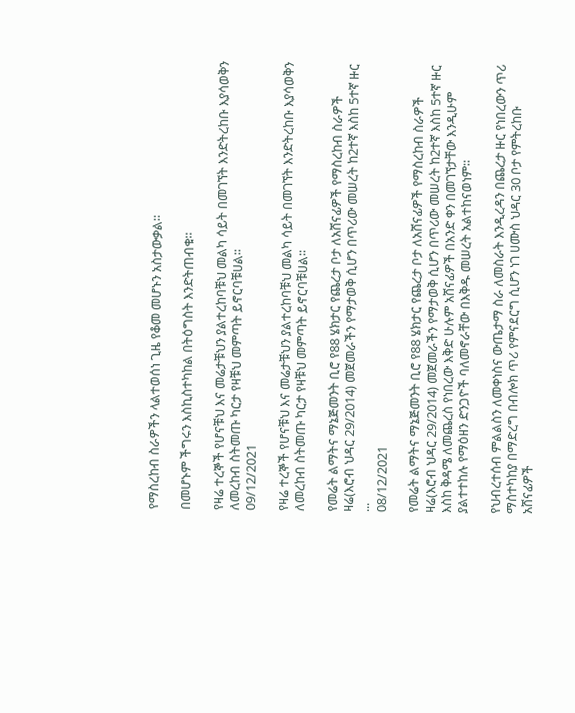የማስረከብ ስራዎችን ላልተወሰነ ጊዜ የቆመ መሆኑን አስታውቃል።

በመሆኑም ችግሩን እስኪስተካከል በትዕግስት እንድትጠብቁ።

የዛሬ ተረኞች የሆናቹህ እና መሬታቹህን ያልተረከባቹህ መልካ ሳይት በመገኘት እንድትረከቡ እያሳወቅን ለመረከብ ስትመጡ ካርታ የዛቹህ መምጣት ይኖርባቹሀል፡፡
09/12/2021

የዛሬ ተረኞች የሆናቹህ እና መሬታቹህን ያልተረከባቹህ መልካ ሳይት በመገኘት እንድትረከቡ እያሳወቅን ለመረከብ ስትመጡ ካርታ የዛቹህ መምጣት ይኖርባቹሀል፡፡

የመሬት ልማትና ማኔጅመንት ቢሮ የ88 ሄክታር የጨረታ ቦታ ለአሸናፊዎች የማስረከብ ስራዎች ዛሬ(እሮብ ህዳር 29/2014) መጀመራችን የማታወቅ ሲሆን በጥሪው መሠረት ከ2ተኛ እስከ 5ተኛ ዙር ...
08/12/2021

የመሬት ልማትና ማኔጅመንት ቢሮ የ88 ሄክታር የጨረታ ቦታ ለአሸናፊዎች የማስረከብ ስራዎች ዛሬ(እሮብ ህዳር 29/2014) መጀመራችን የማታወቅ ሲሆን በጥሪው መሠረት ከ2ተኛ እስከ 5ተኛ ዙር እስከ ቅዳሜ ለመጨረስ የነበረው እቅድ ሁሉም አሸናፊዎች በአንድ ቀን በመገኘታቸው እንዲሁም ያልተተከሉ የማዕዘን ድንጋዮች ባለመኖራቸው በእቅዱ መሠረት አልተከናወነም።

የህብረተሰብ ምልልስን ለመቀነስና ውጤታማ ስራ ለመስራት እንዲረዳን በጨረታ ዙር የነበረውን ጥሪ ማስተካከያ በማድረግ በብሎክ ጥሪ የምናደርግ ሲሆን ነገ ሀሙስ ህዳር 30 ቦታ የምትረከቡ አሸናፊዎች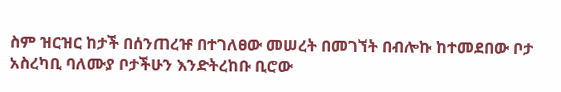ስም ዝርዝር ከታች በሰንጠረዡ በተገለፀው መሠረት በመገኘት በብሎኩ ከተመደበው ቦታ አስረካቢ ባለሙያ ቦታችሁን እንድትረከቡ ቢሮው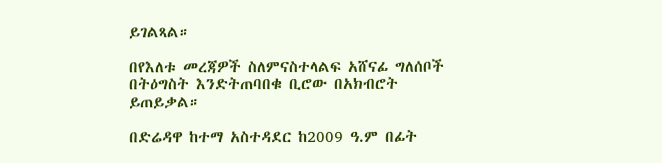ይገልጻል።

በየእለቱ መረጃዎች ስለምናስተላልፍ አሸናፊ ግለሰቦች በትዕግስት እንድትጠባበቁ ቢሮው በአክብሮት ይጠይቃል።

በድሬዳዋ ከተማ አስተዳደር ከ2009 ዓ.ም በፊት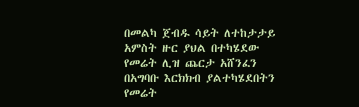በመልካ ጀብዱ ሳይት ለተከታታይ አምስት ዙር ያህል በተካሄደው የመሬት ሊዝ ጨርታ አሸንፈን በአግባቡ እርክክብ ያልተካሄደበትን የመሬት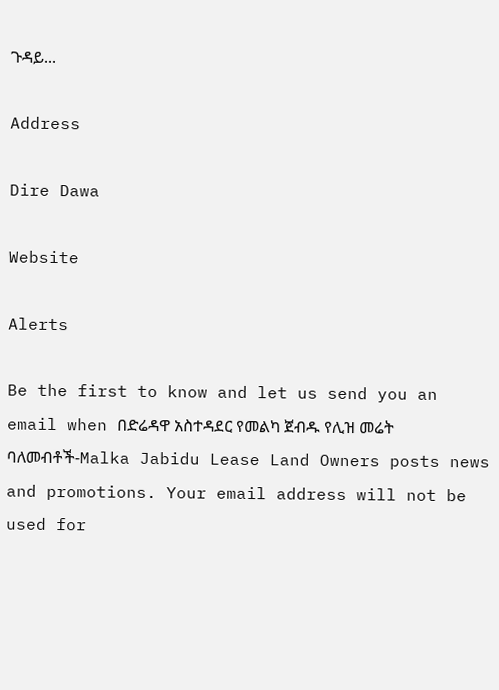ጉዳይ...

Address

Dire Dawa

Website

Alerts

Be the first to know and let us send you an email when በድሬዳዋ አስተዳደር የመልካ ጀብዱ የሊዝ መሬት ባለመብቶች-Malka Jabidu Lease Land Owners posts news and promotions. Your email address will not be used for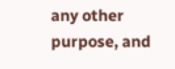any other purpose, and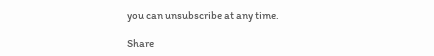you can unsubscribe at any time.

Share